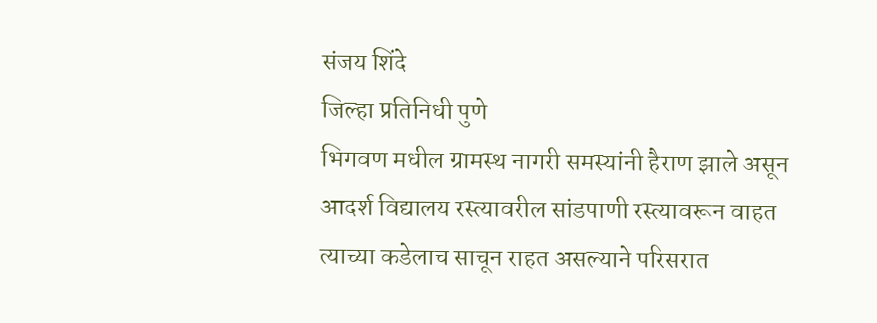संजय शिंदे
जिल्हा प्रतिनिधी पुणे
भिगवण मधील ग्रामस्थ नागरी समस्यांनी हैराण झाले असून आदर्श विद्यालय रस्त्यावरील सांडपाणी रस्त्यावरून वाहत त्याच्या कडेलाच साचून राहत असल्याने परिसरात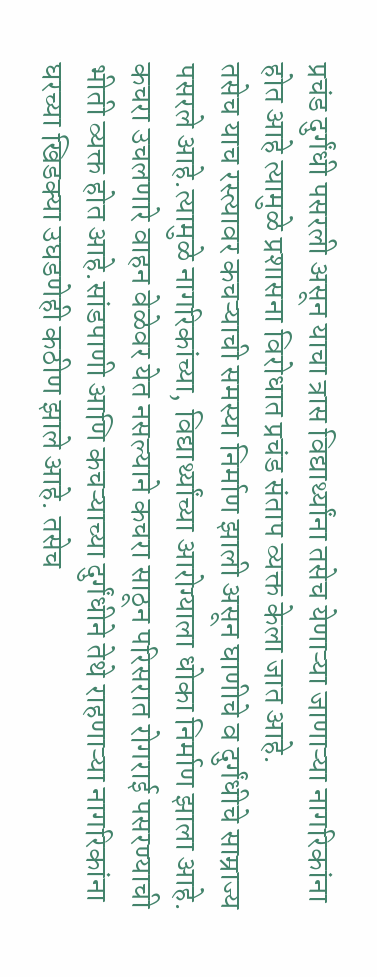प्रचंड दुर्गंधी पसरली असून याचा त्रास विद्यार्थ्यांना तसेच येणाऱ्या जाणाऱ्या नागरिकांना होत आहे त्यामुळे प्रशासना विरोधात प्रचंड संताप व्यक्त केला जात आहे.
तसेच याच रस्त्यावर कचऱ्याची समस्या निर्माण झाली असून घाणीचे व दुर्गंधीचे साम्राज्य पसरले आहे.त्यामुळे नागरिकांच्या, विद्यार्थ्यांच्या आरोग्याला धोका निर्माण झाला आहे. कचरा उचलणारे वाहन वेळेवर येत नसल्याने कचरा साठून परिसरात रोगराई पसरण्याची भीती व्यक्त होत आहे.सांडपाणी आणि कचऱ्याच्या दुर्गंधीने तेथे राहणाऱ्या नागरिकांना घरच्या खिडक्या उघडणेही कठीण झाले आहे. तसेच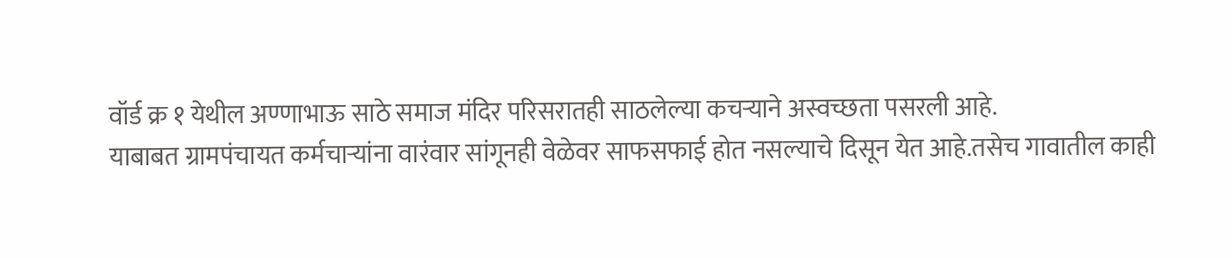वॉर्ड क्र १ येथील अण्णाभाऊ साठे समाज मंदिर परिसरातही साठलेल्या कचऱ्याने अस्वच्छता पसरली आहे.
याबाबत ग्रामपंचायत कर्मचाऱ्यांना वारंवार सांगूनही वेळेवर साफसफाई होत नसल्याचे दिसून येत आहे.तसेच गावातील काही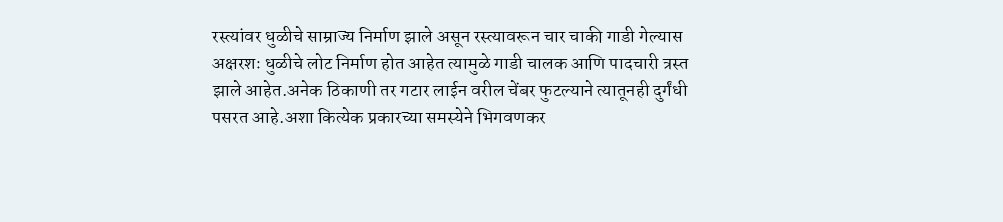रस्त्यांवर धुळीचे साम्राज्य निर्माण झाले असून रस्त्यावरून चार चाकी गाडी गेल्यास अक्षरशः धुळीचे लोट निर्माण होत आहेत त्यामुळे गाडी चालक आणि पादचारी त्रस्त झाले आहेत.अनेक ठिकाणी तर गटार लाईन वरील चेंबर फुटल्याने त्यातूनही दुर्गंधी पसरत आहे.अशा कित्येक प्रकारच्या समस्येने भिगवणकर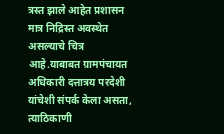त्रस्त झाले आहेत प्रशासन मात्र निद्रिस्त अवस्थेत असल्याचे चित्र आहे.याबाबत ग्रामपंचायत अधिकारी दत्तात्रय परदेशी यांचेशी संपर्क केला असता, त्याठिकाणी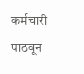कर्मचारी पाठवून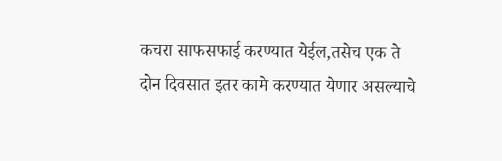कचरा साफसफाई करण्यात येईल,तसेच एक ते दोन दिवसात इतर कामे करण्यात येणार असल्याचे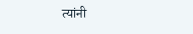त्यांनी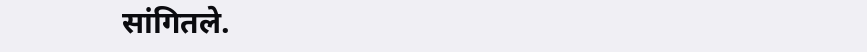सांगितले.